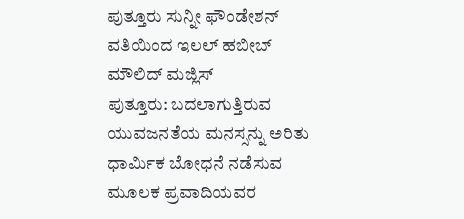ಪುತ್ತೂರು ಸುನ್ನೀ ಫೌಂಡೇಶನ್ ವತಿಯಿಂದ ಇಲಲ್ ಹಬೀಬ್ ಮೌಲಿದ್ ಮಜ್ಲಿಸ್
ಪುತ್ತೂರು: ಬದಲಾಗುತ್ತಿರುವ ಯುವಜನತೆಯ ಮನಸ್ಸನ್ನು ಅರಿತು ಧಾರ್ಮಿಕ ಬೋಧನೆ ನಡೆಸುವ ಮೂಲಕ ಪ್ರವಾದಿಯವರ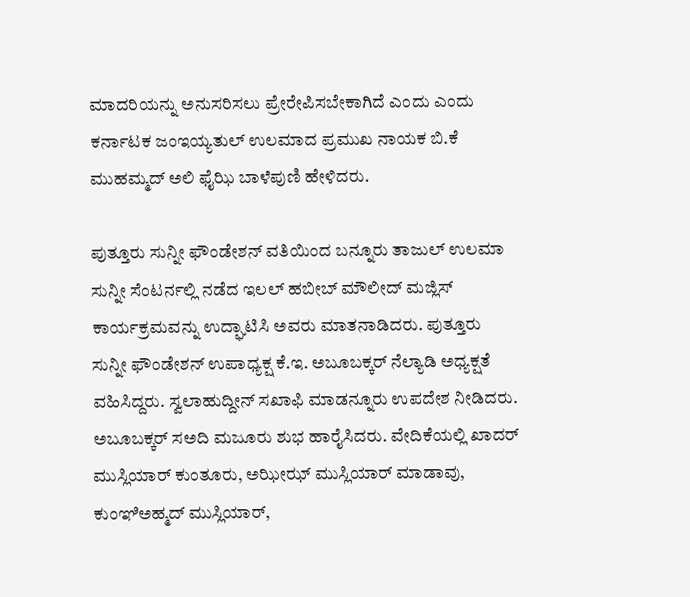ಮಾದರಿಯನ್ನು ಅನುಸರಿಸಲು ಪ್ರೇರೇಪಿಸಬೇಕಾಗಿದೆ ಎಂದು ಎಂದು ಕರ್ನಾಟಕ ಜಂಇಯ್ಯತುಲ್ ಉಲಮಾದ ಪ್ರಮುಖ ನಾಯಕ ಬಿ.ಕೆ ಮುಹಮ್ಮದ್ ಅಲಿ ಫೈಝಿ ಬಾಳೆಪುಣಿ ಹೇಳಿದರು.

ಪುತ್ತೂರು ಸುನ್ನೀ ಫೌಂಡೇಶನ್ ವತಿಯಿಂದ ಬನ್ನೂರು ತಾಜುಲ್ ಉಲಮಾ ಸುನ್ನೀ ಸೆಂಟರ್ನಲ್ಲಿ ನಡೆದ ಇಲಲ್ ಹಬೀಬ್ ಮೌಲೀದ್ ಮಜ್ಲಿಸ್ ಕಾರ್ಯಕ್ರಮವನ್ನು ಉದ್ಘಾಟಿಸಿ ಅವರು ಮಾತನಾಡಿದರು. ಪುತ್ತೂರು ಸುನ್ನೀ ಫೌಂಡೇಶನ್ ಉಪಾಧ್ಯಕ್ಷ ಕೆ.ಇ. ಅಬೂಬಕ್ಕರ್ ನೆಲ್ಯಾಡಿ ಅಧ್ಯಕ್ಷತೆ ವಹಿಸಿದ್ದರು. ಸ್ವಲಾಹುದ್ದೀನ್ ಸಖಾಫಿ ಮಾಡನ್ನೂರು ಉಪದೇಶ ನೀಡಿದರು. ಅಬೂಬಕ್ಕರ್ ಸಅದಿ ಮಜೂರು ಶುಭ ಹಾರೈಸಿದರು. ವೇದಿಕೆಯಲ್ಲಿ ಖಾದರ್ ಮುಸ್ಲಿಯಾರ್ ಕುಂತೂರು, ಅಝೀಝ್ ಮುಸ್ಲಿಯಾರ್ ಮಾಡಾವು, ಕುಂಞಿಅಹ್ಮದ್ ಮುಸ್ಲಿಯಾರ್,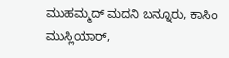ಮುಹಮ್ಮದ್ ಮದನಿ ಬನ್ನೂರು, ಕಾಸಿಂ ಮುಸ್ಲಿಯಾರ್,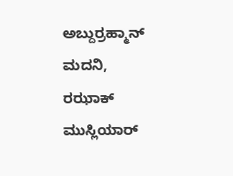ಅಬ್ದುರ್ರಹ್ಮಾನ್ ಮದನಿ, ರಝಾಕ್ ಮುಸ್ಲಿಯಾರ್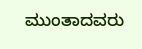ಮುಂತಾದವರು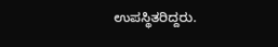ಉಪಸ್ಥಿತರಿದ್ದರು.